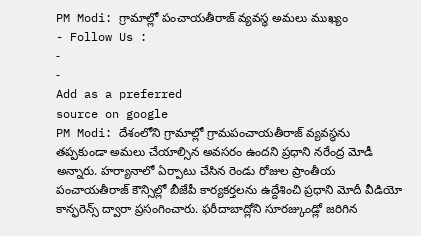PM Modi: గ్రామాల్లో పంచాయతీరాజ్ వ్యవస్థ అమలు ముఖ్యం
- Follow Us :
-
-
Add as a preferred
source on google
PM Modi: దేశంలోని గ్రామాల్లో గ్రామపంచాయతీరాజ్ వ్యవస్థను తప్పకుండా అమలు చేయాల్సిన అవసరం ఉందని ప్రధాని నరేంద్ర మోడీ అన్నారు. హర్యానాలో ఏర్పాటు చేసిన రెండు రోజుల ప్రాంతీయ పంచాయతీరాజ్ కౌన్సిల్లో బీజేపీ కార్యకర్తలను ఉద్దేశించి ప్రధాని మోదీ వీడియో కాన్ఫరెన్స్ ద్వారా ప్రసంగించారు. ఫరీదాబాద్లోని సూరజ్కుండ్లో జరిగిన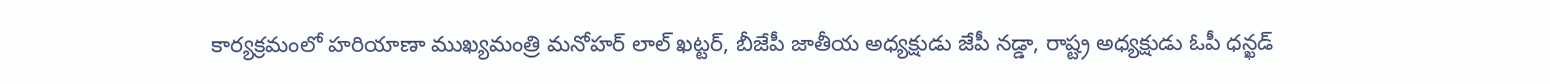కార్యక్రమంలో హరియాణా ముఖ్యమంత్రి మనోహర్ లాల్ ఖట్టర్, బీజేపీ జాతీయ అధ్యక్షుడు జేపీ నడ్డా, రాష్ట్ర అధ్యక్షుడు ఓపీ ధన్ఖడ్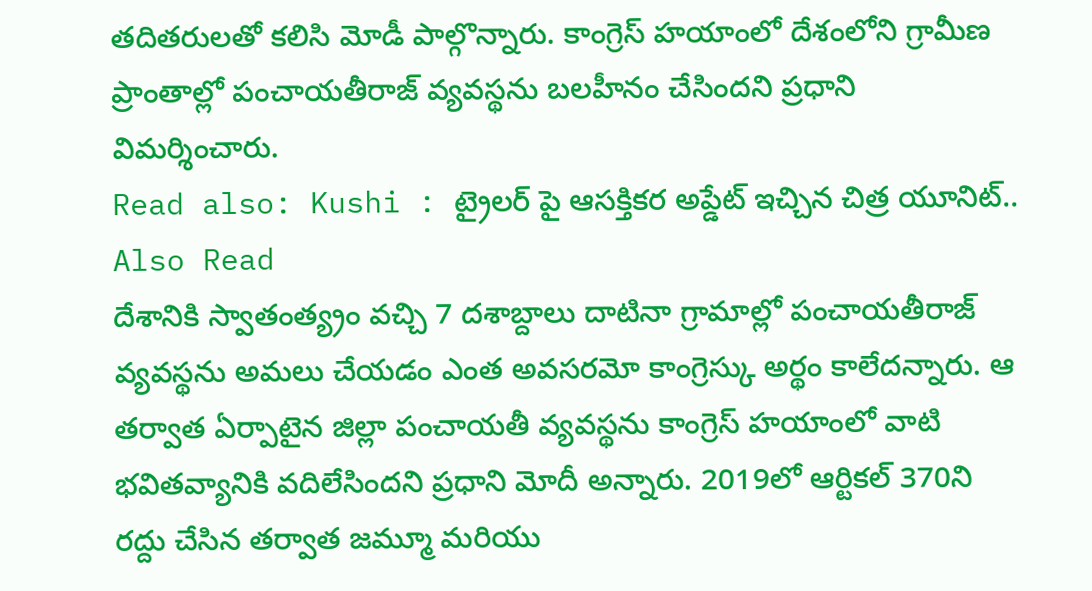తదితరులతో కలిసి మోడీ పాల్గొన్నారు. కాంగ్రెస్ హయాంలో దేశంలోని గ్రామీణ ప్రాంతాల్లో పంచాయతీరాజ్ వ్యవస్థను బలహీనం చేసిందని ప్రధాని విమర్శించారు.
Read also: Kushi : ట్రైలర్ పై ఆసక్తికర అప్డేట్ ఇచ్చిన చిత్ర యూనిట్..
Also Read
దేశానికి స్వాతంత్య్రం వచ్చి 7 దశాబ్దాలు దాటినా గ్రామాల్లో పంచాయతీరాజ్ వ్యవస్థను అమలు చేయడం ఎంత అవసరమో కాంగ్రెస్కు అర్థం కాలేదన్నారు. ఆ తర్వాత ఏర్పాటైన జిల్లా పంచాయతీ వ్యవస్థను కాంగ్రెస్ హయాంలో వాటి భవితవ్యానికి వదిలేసిందని ప్రధాని మోదీ అన్నారు. 2019లో ఆర్టికల్ 370ని రద్దు చేసిన తర్వాత జమ్మూ మరియు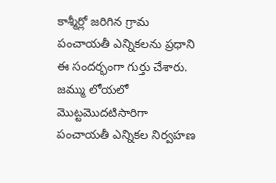కాశ్మీర్లో జరిగిన గ్రామ పంచాయతీ ఎన్నికలను ప్రధాని ఈ సందర్భంగా గుర్తు చేశారు. జమ్ము లోయలో మొట్టమొదటిసారిగా పంచాయతీ ఎన్నికల నిర్వహణ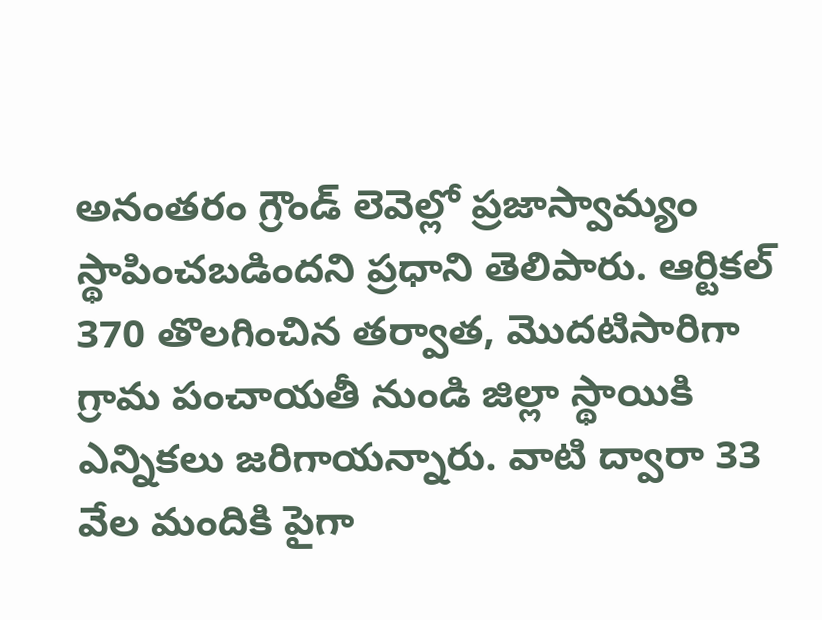అనంతరం గ్రౌండ్ లెవెల్లో ప్రజాస్వామ్యం స్థాపించబడిందని ప్రధాని తెలిపారు. ఆర్టికల్ 370 తొలగించిన తర్వాత, మొదటిసారిగా గ్రామ పంచాయతీ నుండి జిల్లా స్థాయికి ఎన్నికలు జరిగాయన్నారు. వాటి ద్వారా 33 వేల మందికి పైగా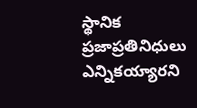స్థానిక ప్రజాప్రతినిధులు ఎన్నికయ్యారని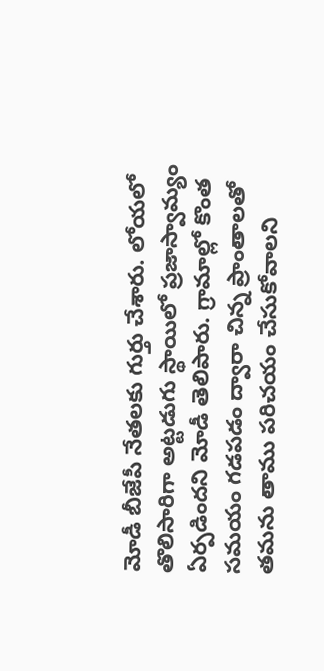మోడీ బీజేపీ నేతలకు గుర్తు చేశారు. లోయలో తొలిసారిగా అట్టడుగు స్థాయిలో ప్రజాస్వామ్యం ఏర్పడిందని మోడీ తెలిపారు. గ్రామాల్లో కొంత సమయం గడపడం ద్వారా చిన్న ప్రాంతాలతో తమను తాము పరిచయం చేసుకోవాలని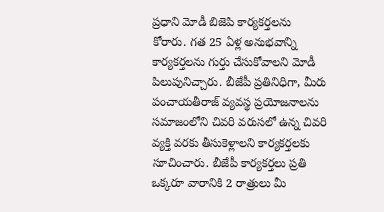ప్రధాని మోడీ బిజెపి కార్యకర్తలను కోరారు. గత 25 ఏళ్ల అనుభవాన్ని కార్యకర్తలను గుర్తు చేసుకోవాలని మోడీ పిలుపునిచ్చారు. బీజేపీ ప్రతినిధిగా, మీరు పంచాయతీరాజ్ వ్యవస్థ ప్రయోజనాలను సమాజంలోని చివరి వరుసలో ఉన్న చివరి వ్యక్తి వరకు తీసుకెళ్లాలని కార్యకర్తలకు సూచించారు. బీజేపీ కార్యకర్తలు ప్రతి ఒక్కరూ వారానికి 2 రాత్రులు మీ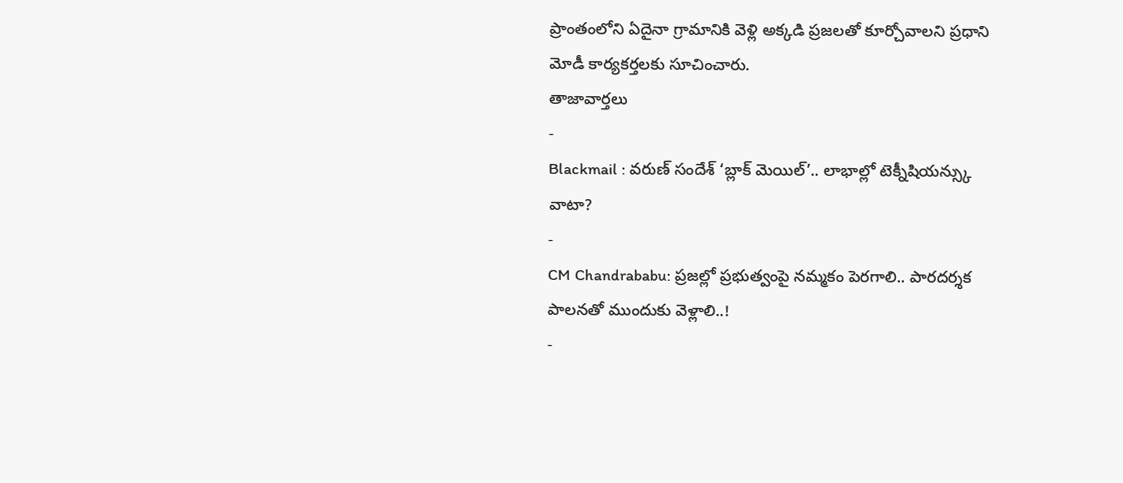ప్రాంతంలోని ఏదైనా గ్రామానికి వెళ్లి అక్కడి ప్రజలతో కూర్చోవాలని ప్రధాని మోడీ కార్యకర్తలకు సూచించారు.
తాజావార్తలు
-
Blackmail : వరుణ్ సందేశ్ ‘బ్లాక్ మెయిల్’.. లాభాల్లో టెక్నీషియన్స్కు వాటా?
-
CM Chandrababu: ప్రజల్లో ప్రభుత్వంపై నమ్మకం పెరగాలి.. పారదర్శక పాలనతో ముందుకు వెళ్లాలి..!
-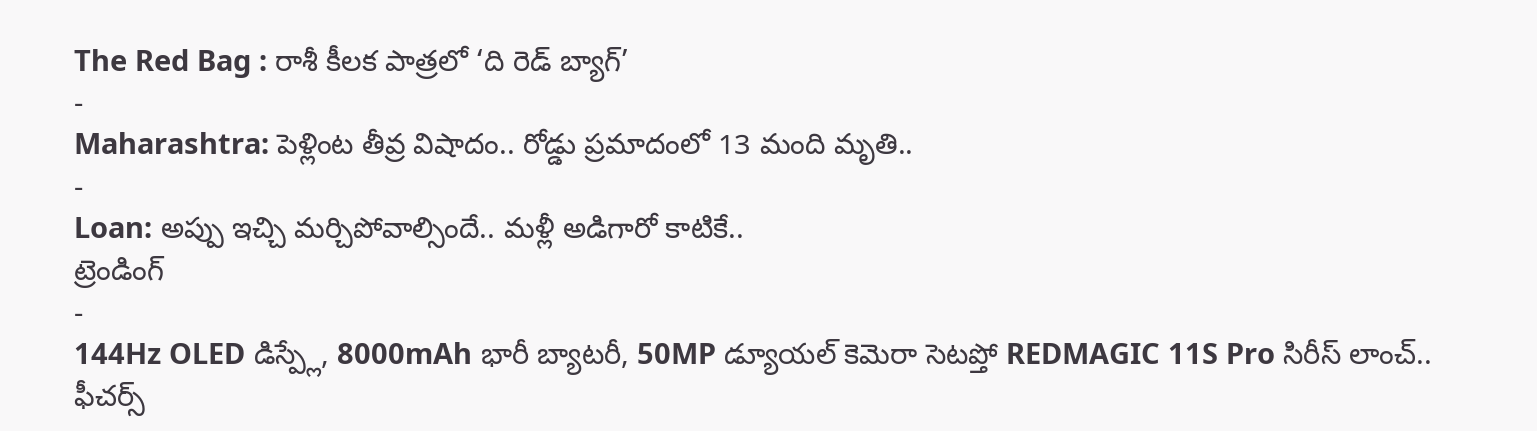The Red Bag : రాశీ కీలక పాత్రలో ‘ది రెడ్ బ్యాగ్’
-
Maharashtra: పెళ్లింట తీవ్ర విషాదం.. రోడ్డు ప్రమాదంలో 13 మంది మృతి..
-
Loan: అప్పు ఇచ్చి మర్చిపోవాల్సిందే.. మళ్లీ అడిగారో కాటికే..
ట్రెండింగ్
-
144Hz OLED డిస్ప్లే, 8000mAh భారీ బ్యాటరీ, 50MP డ్యూయల్ కెమెరా సెటప్తో REDMAGIC 11S Pro సిరీస్ లాంచ్.. ఫీచర్స్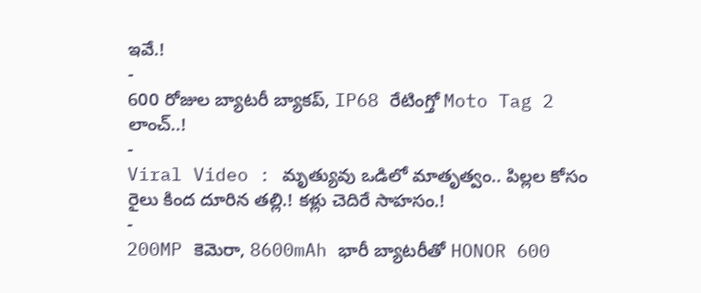ఇవే.!
-
600 రోజుల బ్యాటరీ బ్యాకప్, IP68 రేటింగ్తో Moto Tag 2 లాంచ్..!
-
Viral Video : మృత్యువు ఒడిలో మాతృత్వం.. పిల్లల కోసం రైలు కింద దూరిన తల్లి.! కళ్లు చెదిరే సాహసం.!
-
200MP కెమెరా, 8600mAh భారీ బ్యాటరీతో HONOR 600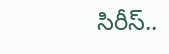సిరీస్..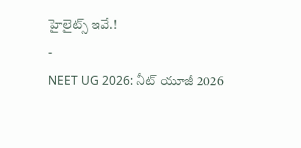హైలైట్స్ ఇవే.!
-
NEET UG 2026: నీట్ యూజీ 2026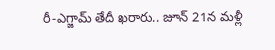రీ-ఎగ్జామ్ తేదీ ఖరారు.. జూన్ 21న మళ్లీ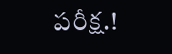పరీక్ష.!